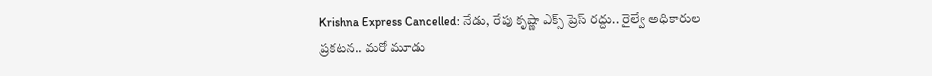Krishna Express Cancelled: నేడు, రేపు కృష్ణా ఎక్స్ ప్రెస్ రద్దు.. రైల్వే అధికారుల ప్రకటన.. మరో మూడు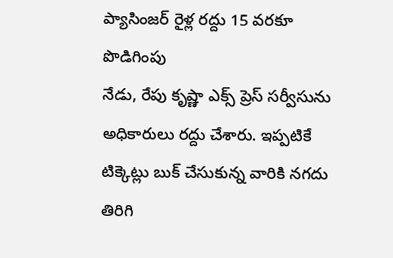ప్యాసింజర్ రైళ్ల రద్దు 15 వరకూ పొడిగింపు
నేడు, రేపు కృష్ణా ఎక్స్ ప్రెస్ సర్వీసును అధికారులు రద్దు చేశారు. ఇప్పటికే టిక్కెట్లు బుక్ చేసుకున్న వారికి నగదు తిరిగి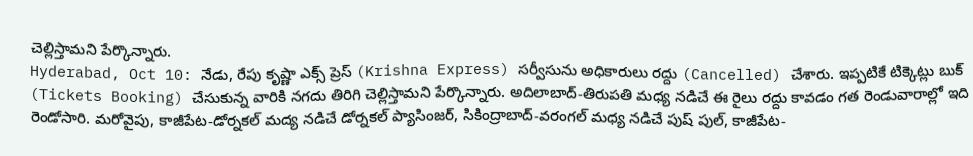చెల్లిస్తామని పేర్కొన్నారు.
Hyderabad, Oct 10: నేడు, రేపు కృష్ణా ఎక్స్ ప్రెస్ (Krishna Express) సర్వీసును అధికారులు రద్దు (Cancelled) చేశారు. ఇప్పటికే టిక్కెట్లు బుక్ (Tickets Booking) చేసుకున్న వారికి నగదు తిరిగి చెల్లిస్తామని పేర్కొన్నారు. అదిలాబాద్-తిరుపతి మధ్య నడిచే ఈ రైలు రద్దు కావడం గత రెండువారాల్లో ఇది రెండోసారి. మరోవైపు, కాజీపేట-డోర్నకల్ మద్య నడిచే డోర్నకల్ ప్యాసింజర్, సికింద్రాబాద్-వరంగల్ మధ్య నడిచే పుష్ పుల్, కాజీపేట-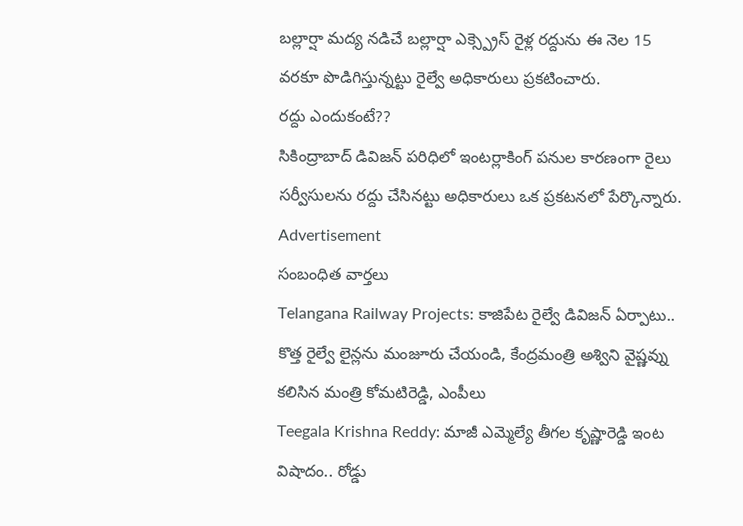బల్లార్షా మద్య నడిచే బల్లార్షా ఎక్స్ప్రెస్ రైళ్ల రద్దును ఈ నెల 15 వరకూ పొడిగిస్తున్నట్టు రైల్వే అధికారులు ప్రకటించారు.
రద్దు ఎందుకంటే??
సికింద్రాబాద్ డివిజన్ పరిధిలో ఇంటర్లాకింగ్ పనుల కారణంగా రైలు సర్వీసులను రద్దు చేసినట్టు అధికారులు ఒక ప్రకటనలో పేర్కొన్నారు.
Advertisement
సంబంధిత వార్తలు
Telangana Railway Projects: కాజిపేట రైల్వే డివిజన్ ఏర్పాటు.. కొత్త రైల్వే లైన్లను మంజూరు చేయండి, కేంద్రమంత్రి అశ్విని వైష్ణవ్ను కలిసిన మంత్రి కోమటిరెడ్డి, ఎంపీలు
Teegala Krishna Reddy: మాజీ ఎమ్మెల్యే తీగల కృష్ణారెడ్డి ఇంట విషాదం.. రోడ్డు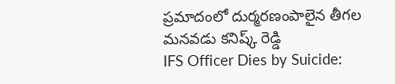ప్రమాదంలో దుర్మరణంపాలైన తీగల మనవడు కనిష్క్ రెడ్డి
IFS Officer Dies by Suicide: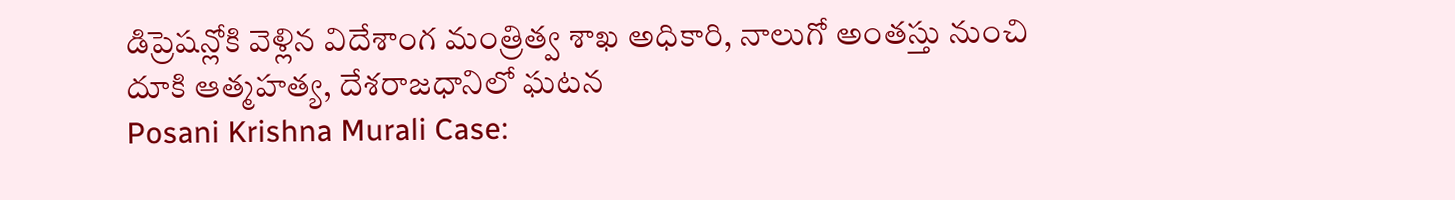డిప్రెషన్లోకి వెళ్లిన విదేశాంగ మంత్రిత్వ శాఖ అధికారి, నాలుగో అంతస్తు నుంచి దూకి ఆత్మహత్య, దేశరాజధానిలో ఘటన
Posani Krishna Murali Case: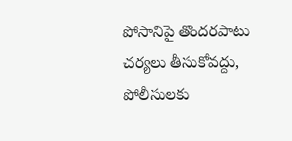పోసానిపై తొందరపాటు చర్యలు తీసుకోవద్దు, పోలీసులకు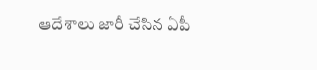ఆదేశాలు జారీ చేసిన ఏపీ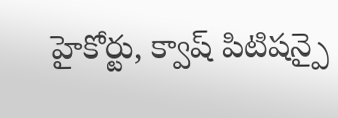హైకోర్టు, క్వాష్ పిటిషన్పై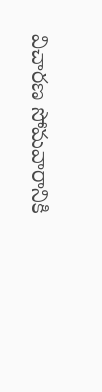విచారణ సోమవారానికి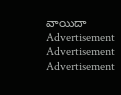వాయిదా
Advertisement
Advertisement
Advertisement